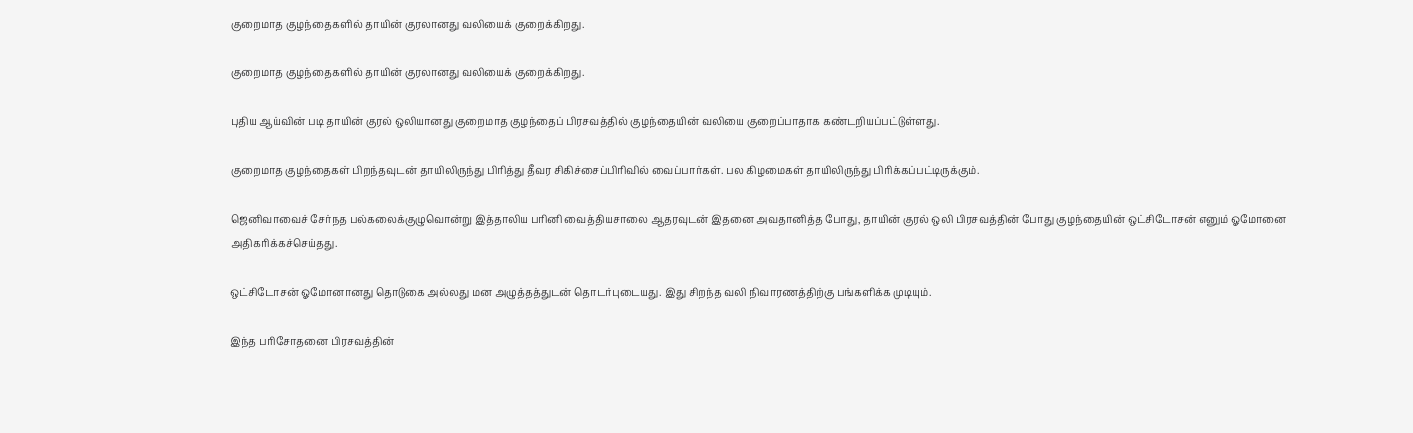குறைமாத குழந்தைகளில் தாயின் குரலானது வலியைக் குறைக்கிறது.

குறைமாத குழந்தைகளில் தாயின் குரலானது வலியைக் குறைக்கிறது.

புதிய ஆய்வின் படி தாயின் குரல் ஒலியானது குறைமாத குழந்தைப் பிரசவத்தில் குழந்தையின் வலியை குறைப்பாதாக கண்டறியப்பட்டுள்ளது.

குறைமாத குழந்தைகள் பிறந்தவுடன் தாயிலிருந்து பிரித்து தீவர சிகிச்சைப்பிரிவில் வைப்பார்கள். பல கிழமைகள் தாயிலிருந்து பிரிக்கப்பட்டிருக்கும்.

ஜெனிவாவைச் சேர்நத பல்கலைக்குழுவொன்று இத்தாலிய பரினி வைத்தியசாலை ஆதரவுடன் இதனை அவதானித்த போது, தாயின் குரல் ஒலி பிரசவத்தின் போது குழந்தையின் ஒட்சிடோசன் எனும் ஓமோனை அதிகரிக்கச்செய்தது.

ஒட்சிடோசன் ஓமோனானது தொடுகை அல்லது மன அழுத்தத்துடன் தொடர்புடையது. இது சிறந்த வலி நிவாரணத்திற்கு பங்களிக்க முடியும்.

இந்த பரிசோதனை பிரசவத்தின்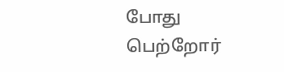போது பெற்றோர்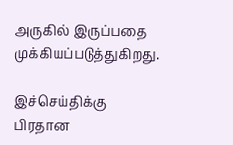அருகில் இருப்பதை முக்கியப்படுத்துகிறது.

இச்செய்திக்கு பிரதான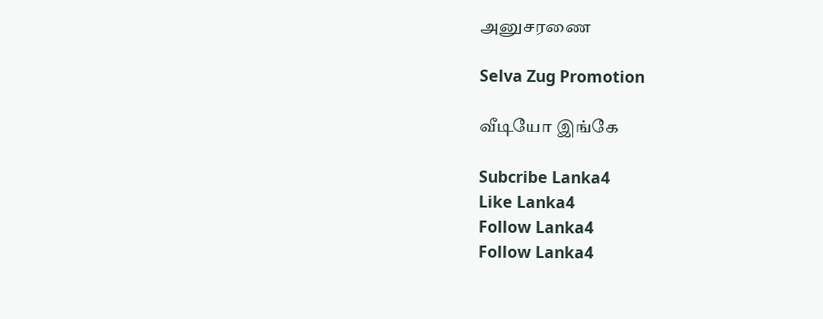அனுசரணை

Selva Zug Promotion

வீடியோ இங்கே

Subcribe Lanka4
Like Lanka4
Follow Lanka4
Follow Lanka4